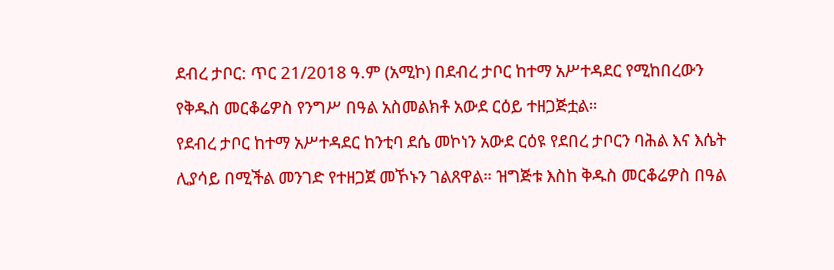ደብረ ታቦር: ጥር 21/2018 ዓ.ም (አሚኮ) በደብረ ታቦር ከተማ አሥተዳደር የሚከበረውን የቅዱስ መርቆሬዎስ የንግሥ በዓል አስመልክቶ አውደ ርዕይ ተዘጋጅቷል።
የደብረ ታቦር ከተማ አሥተዳደር ከንቲባ ደሴ መኮነን አውደ ርዕዩ የደበረ ታቦርን ባሕል እና እሴት ሊያሳይ በሚችል መንገድ የተዘጋጀ መኾኑን ገልጸዋል። ዝግጅቱ እስከ ቅዱስ መርቆሬዎስ በዓል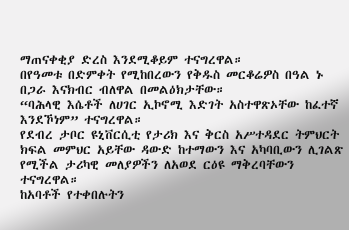ማጠናቀቂያ ድረስ እንደሚቆይም ተናግረዋል።
በየዓመቱ በድምቀት የሚከበረውን የቅዱስ መርቆሬዎስ በዓል ኑ በጋራ እናክብር ብለዋል በመልዕክታቸው።
“ባሕላዊ እሴቶች ለሀገር ኢኮኖሚ እድገት አስተዋጽኦቸው ከፈተኛ እንደኾነም” ተናግረዋል።
የደብረ ታቦር ዩኒቨርሲቲ የታሪክ እና ቅርስ አሥተዳደር ትምህርት ክፍል መምህር አይቸው ዳውድ ከተማውን እና አካባቢውን ሊገልጽ የሚችል ታሪካዊ መለያዎችን ለአወደ ርዕዩ ማቅረባቸውን ተናግረዋል።
ከአባቶች የተቀበሉትን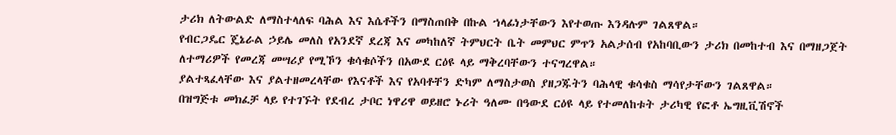ታሪክ ለትውልድ ለማስተላለፍ ባሕል እና እሴቶችን በማስጠበቅ በኩል ኀላፊነታቸውን እየተወጡ እንዳሉም ገልጸዋል።
የብርጋዴር ጄኔራል ኃይሌ መለስ የአንደኛ ደረጃ እና መካከለኛ ትምህርት ቤት መምህር ምጥን አልታሰብ የአከባቢውን ታሪክ በመከተብ እና በማዘጋጀት ለተማሪዎች የመረጃ መሣሪያ የሚኾን ቁሳቁሶችን በአውደ ርዕዩ ላይ ማቅረባቸውን ተናግረዋል።
ያልተጻፈላቸው እና ያልተዘመረላቸው የእናቶች እና የአባቶቸን ድካም ለማስታወስ ያዘጋጁትን ባሕላዊ ቁሳቁስ ማሳየታቸውን ገልጸዋል።
በዝግጅቱ መክፈቻ ላይ የተገኙት የደብረ ታቦር ነዋሪዋ ወይዘሮ ኑሪት ዓለሙ በዓውደ ርዕዩ ላይ የተመለከቱት ታሪካዊ የፎቶ ኤግዚቪሽኖች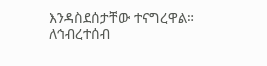እንዳስደሰታቸው ተናግረዋል።
ለኅብረተሰብ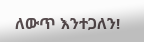ለውጥ እንተጋለን!